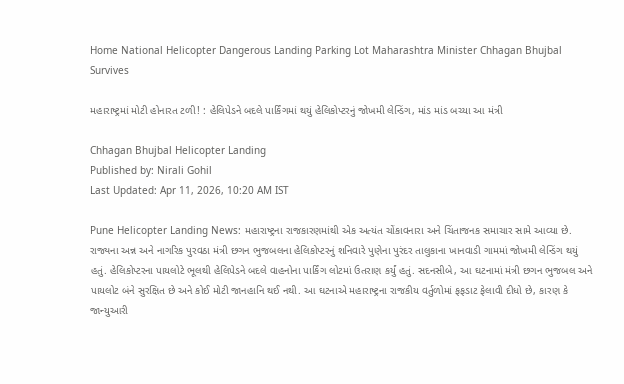Home National Helicopter Dangerous Landing Parking Lot Maharashtra Minister Chhagan Bhujbal Survives

મહારાષ્ટ્રમાં મોટી હોનારત ટળી! : હેલિપેડને બદલે પાર્કિંગમાં થયું હેલિકોપ્ટરનું જોખમી લેન્ડિંગ, માંડ માંડ બચ્યા આ મંત્રી

Chhagan Bhujbal Helicopter Landing
Published by: Nirali Gohil
Last Updated: Apr 11, 2026, 10:20 AM IST

Pune Helicopter Landing News: મહારાષ્ટ્રના રાજકારણમાંથી એક અત્યંત ચોંકાવનારા અને ચિંતાજનક સમાચાર સામે આવ્યા છે. રાજ્યના અન્ન અને નાગરિક પુરવઠા મંત્રી છગન ભુજબલના હેલિકોપ્ટરનું શનિવારે પુણેના પુરંદર તાલુકાના ખાનવાડી ગામમાં જોખમી લેન્ડિંગ થયું હતું. હેલિકોપ્ટરના પાયલોટે ભૂલથી હેલિપેડને બદલે વાહનોના પાર્કિંગ લોટમાં ઉતરાણ કર્યું હતું. સદનસીબે, આ ઘટનામાં મંત્રી છગન ભુજબલ અને પાયલોટ બંને સુરક્ષિત છે અને કોઈ મોટી જાનહાનિ થઈ નથી. આ ઘટનાએ મહારાષ્ટ્રના રાજકીય વર્તુળોમાં ફફડાટ ફેલાવી દીધો છે, કારણ કે જાન્યુઆરી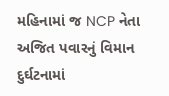મહિનામાં જ NCP નેતા અજિત પવારનું વિમાન દુર્ઘટનામાં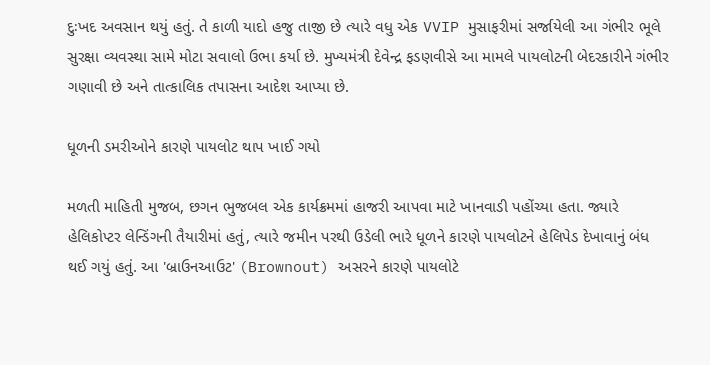દુઃખદ અવસાન થયું હતું. તે કાળી યાદો હજુ તાજી છે ત્યારે વધુ એક VVIP મુસાફરીમાં સર્જાયેલી આ ગંભીર ભૂલે સુરક્ષા વ્યવસ્થા સામે મોટા સવાલો ઉભા કર્યા છે. મુખ્યમંત્રી દેવેન્દ્ર ફડણવીસે આ મામલે પાયલોટની બેદરકારીને ગંભીર ગણાવી છે અને તાત્કાલિક તપાસના આદેશ આપ્યા છે.

ધૂળની ડમરીઓને કારણે પાયલોટ થાપ ખાઈ ગયો

મળતી માહિતી મુજબ, છગન ભુજબલ એક કાર્યક્રમમાં હાજરી આપવા માટે ખાનવાડી પહોંચ્યા હતા. જ્યારે હેલિકોપ્ટર લેન્ડિંગની તૈયારીમાં હતું, ત્યારે જમીન પરથી ઉડેલી ભારે ધૂળને કારણે પાયલોટને હેલિપેડ દેખાવાનું બંધ થઈ ગયું હતું. આ 'બ્રાઉનઆઉટ' (Brownout) અસરને કારણે પાયલોટે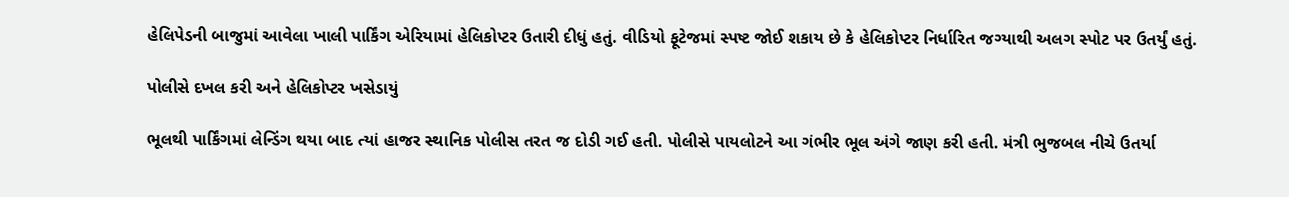હેલિપેડની બાજુમાં આવેલા ખાલી પાર્કિંગ એરિયામાં હેલિકોપ્ટર ઉતારી દીધું હતું. વીડિયો ફૂટેજમાં સ્પષ્ટ જોઈ શકાય છે કે હેલિકોપ્ટર નિર્ધારિત જગ્યાથી અલગ સ્પોટ પર ઉતર્યું હતું.

પોલીસે દખલ કરી અને હેલિકોપ્ટર ખસેડાયું

ભૂલથી પાર્કિંગમાં લેન્ડિંગ થયા બાદ ત્યાં હાજર સ્થાનિક પોલીસ તરત જ દોડી ગઈ હતી. પોલીસે પાયલોટને આ ગંભીર ભૂલ અંગે જાણ કરી હતી. મંત્રી ભુજબલ નીચે ઉતર્યા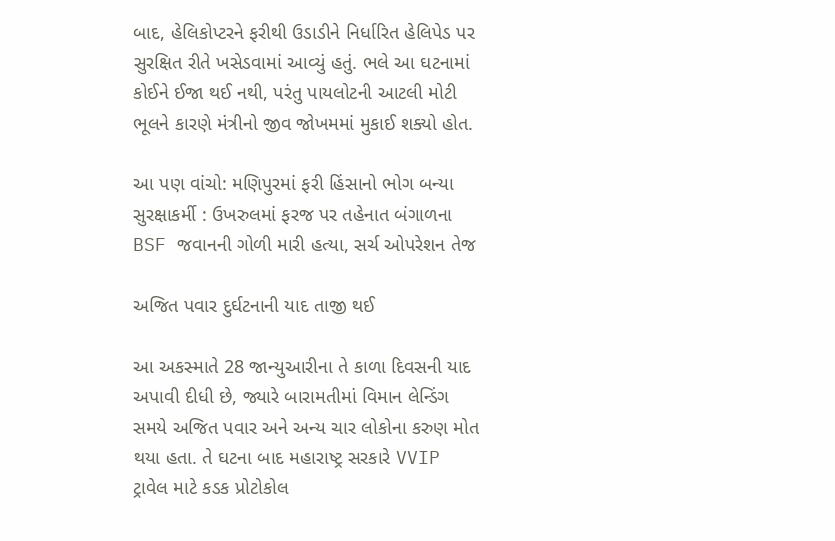બાદ, હેલિકોપ્ટરને ફરીથી ઉડાડીને નિર્ધારિત હેલિપેડ પર સુરક્ષિત રીતે ખસેડવામાં આવ્યું હતું. ભલે આ ઘટનામાં કોઈને ઈજા થઈ નથી, પરંતુ પાયલોટની આટલી મોટી ભૂલને કારણે મંત્રીનો જીવ જોખમમાં મુકાઈ શક્યો હોત.

આ પણ વાંચો: મણિપુરમાં ફરી હિંસાનો ભોગ બન્યા સુરક્ષાકર્મી : ઉખરુલમાં ફરજ પર તહેનાત બંગાળના BSF જવાનની ગોળી મારી હત્યા, સર્ચ ઓપરેશન તેજ

અજિત પવાર દુર્ઘટનાની યાદ તાજી થઈ

આ અકસ્માતે 28 જાન્યુઆરીના તે કાળા દિવસની યાદ અપાવી દીધી છે, જ્યારે બારામતીમાં વિમાન લેન્ડિંગ સમયે અજિત પવાર અને અન્ય ચાર લોકોના કરુણ મોત થયા હતા. તે ઘટના બાદ મહારાષ્ટ્ર સરકારે VVIP ટ્રાવેલ માટે કડક પ્રોટોકોલ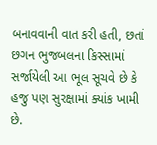બનાવવાની વાત કરી હતી, છતાં છગન ભુજબલના કિસ્સામાં સર્જાયેલી આ ભૂલ સૂચવે છે કે હજુ પણ સુરક્ષામાં ક્યાંક ખામી છે.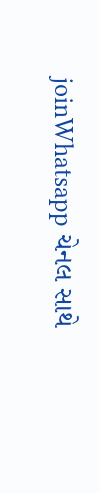joinWhatsapp ચેનલ સાથે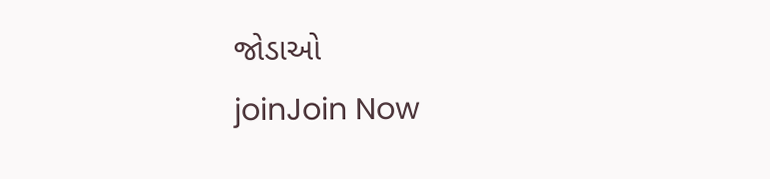જોડાઓ
joinJoin Now